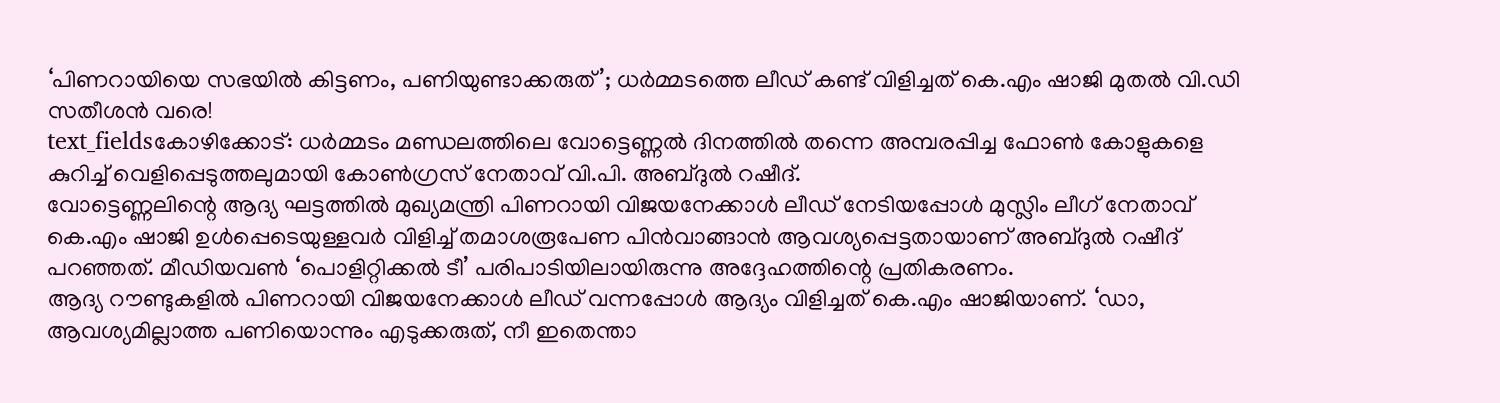‘പിണറായിയെ സഭയിൽ കിട്ടണം, പണിയുണ്ടാക്കരുത്’; ധർമ്മടത്തെ ലീഡ് കണ്ട് വിളിച്ചത് കെ.എം ഷാജി മുതൽ വി.ഡി സതീശൻ വരെ!
text_fieldsകോഴിക്കോട്: ധർമ്മടം മണ്ഡലത്തിലെ വോട്ടെണ്ണൽ ദിനത്തിൽ തന്നെ അമ്പരപ്പിച്ച ഫോൺ കോളുകളെ കുറിച്ച് വെളിപ്പെടുത്തലുമായി കോൺഗ്രസ് നേതാവ് വി.പി. അബ്ദുൽ റഷീദ്.
വോട്ടെണ്ണലിന്റെ ആദ്യ ഘട്ടത്തിൽ മുഖ്യമന്ത്രി പിണറായി വിജയനേക്കാൾ ലീഡ് നേടിയപ്പോൾ മുസ്ലിം ലീഗ് നേതാവ് കെ.എം ഷാജി ഉൾപ്പെടെയുള്ളവർ വിളിച്ച് തമാശരൂപേണ പിൻവാങ്ങാൻ ആവശ്യപ്പെട്ടതായാണ് അബ്ദുൽ റഷീദ് പറഞ്ഞത്. മീഡിയവൺ ‘പൊളിറ്റിക്കൽ ടീ’ പരിപാടിയിലായിരുന്നു അദ്ദേഹത്തിന്റെ പ്രതികരണം.
ആദ്യ റൗണ്ടുകളിൽ പിണറായി വിജയനേക്കാൾ ലീഡ് വന്നപ്പോൾ ആദ്യം വിളിച്ചത് കെ.എം ഷാജിയാണ്. ‘ഡാ, ആവശ്യമില്ലാത്ത പണിയൊന്നും എടുക്കരുത്, നീ ഇതെന്താ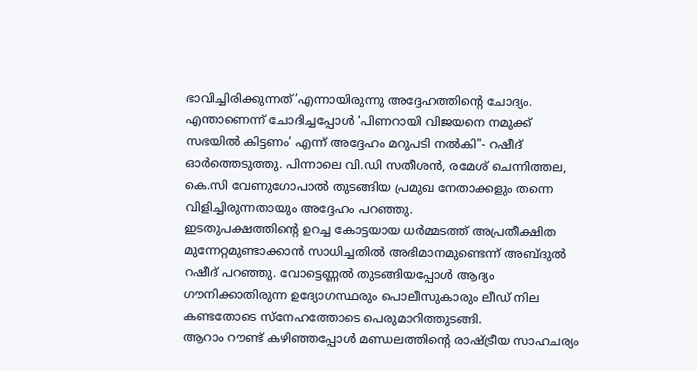ഭാവിച്ചിരിക്കുന്നത്’എന്നായിരുന്നു അദ്ദേഹത്തിന്റെ ചോദ്യം. എന്താണെന്ന് ചോദിച്ചപ്പോൾ ‘പിണറായി വിജയനെ നമുക്ക് സഭയിൽ കിട്ടണം’ എന്ന് അദ്ദേഹം മറുപടി നൽകി"- റഷീദ് ഓർത്തെടുത്തു. പിന്നാലെ വി.ഡി സതീശൻ, രമേശ് ചെന്നിത്തല, കെ.സി വേണുഗോപാൽ തുടങ്ങിയ പ്രമുഖ നേതാക്കളും തന്നെ വിളിച്ചിരുന്നതായും അദ്ദേഹം പറഞ്ഞു.
ഇടതുപക്ഷത്തിന്റെ ഉറച്ച കോട്ടയായ ധർമ്മടത്ത് അപ്രതീക്ഷിത മുന്നേറ്റമുണ്ടാക്കാൻ സാധിച്ചതിൽ അഭിമാനമുണ്ടെന്ന് അബ്ദുൽ റഷീദ് പറഞ്ഞു. വോട്ടെണ്ണൽ തുടങ്ങിയപ്പോൾ ആദ്യം ഗൗനിക്കാതിരുന്ന ഉദ്യോഗസ്ഥരും പൊലീസുകാരും ലീഡ് നില കണ്ടതോടെ സ്നേഹത്തോടെ പെരുമാറിത്തുടങ്ങി.
ആറാം റൗണ്ട് കഴിഞ്ഞപ്പോൾ മണ്ഡലത്തിന്റെ രാഷ്ട്രീയ സാഹചര്യം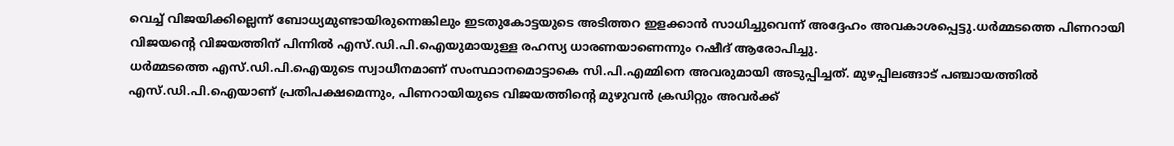വെച്ച് വിജയിക്കില്ലെന്ന് ബോധ്യമുണ്ടായിരുന്നെങ്കിലും ഇടതുകോട്ടയുടെ അടിത്തറ ഇളക്കാൻ സാധിച്ചുവെന്ന് അദ്ദേഹം അവകാശപ്പെട്ടു.ധർമ്മടത്തെ പിണറായി വിജയന്റെ വിജയത്തിന് പിന്നിൽ എസ്.ഡി.പി.ഐയുമായുള്ള രഹസ്യ ധാരണയാണെന്നും റഷീദ് ആരോപിച്ചു.
ധർമ്മടത്തെ എസ്.ഡി.പി.ഐയുടെ സ്വാധീനമാണ് സംസ്ഥാനമൊട്ടാകെ സി.പി.എമ്മിനെ അവരുമായി അടുപ്പിച്ചത്. മുഴപ്പിലങ്ങാട് പഞ്ചായത്തിൽ എസ്.ഡി.പി.ഐയാണ് പ്രതിപക്ഷമെന്നും, പിണറായിയുടെ വിജയത്തിന്റെ മുഴുവൻ ക്രഡിറ്റും അവർക്ക്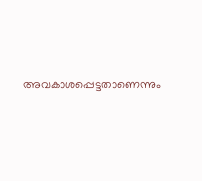അവകാശപ്പെട്ടതാണെന്നും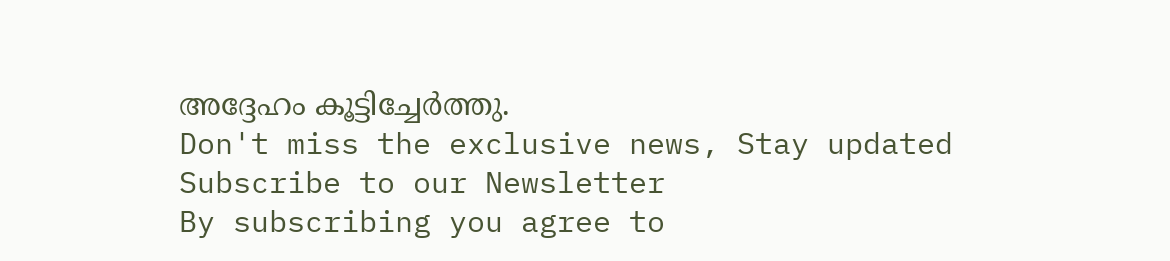അദ്ദേഹം കൂട്ടിച്ചേർത്തു.
Don't miss the exclusive news, Stay updated
Subscribe to our Newsletter
By subscribing you agree to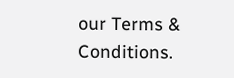our Terms & Conditions.